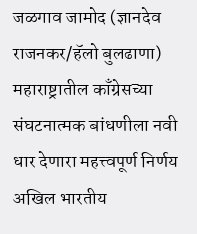जळगाव जामोद (ज्ञानदेव राजनकर/हॅलो बुलढाणा) महाराष्ट्रातील काँग्रेसच्या संघटनात्मक बांधणीला नवी धार देणारा महत्त्वपूर्ण निर्णय अखिल भारतीय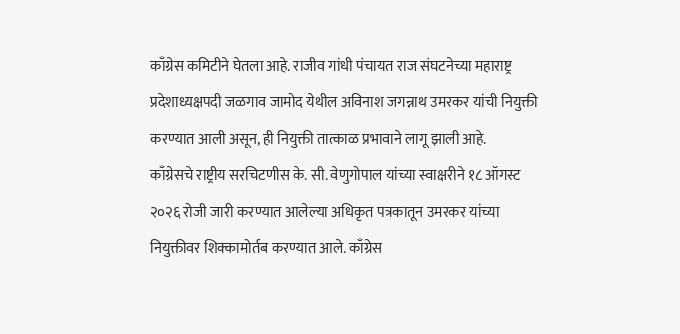काँग्रेस कमिटीने घेतला आहे. राजीव गांधी पंचायत राज संघटनेच्या महाराष्ट्र प्रदेशाध्यक्षपदी जळगाव जामोद येथील अविनाश जगन्नाथ उमरकर यांची नियुक्ती करण्यात आली असून, ही नियुक्ती तात्काळ प्रभावाने लागू झाली आहे.
काँग्रेसचे राष्ट्रीय सरचिटणीस के. सी. वेणुगोपाल यांच्या स्वाक्षरीने १८ ऑगस्ट २०२६ रोजी जारी करण्यात आलेल्या अधिकृत पत्रकातून उमरकर यांच्या नियुक्तीवर शिक्कामोर्तब करण्यात आले. काँग्रेस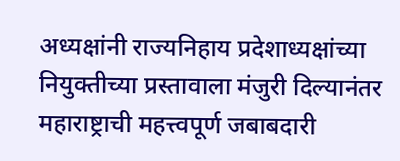अध्यक्षांनी राज्यनिहाय प्रदेशाध्यक्षांच्या नियुक्तीच्या प्रस्तावाला मंजुरी दिल्यानंतर महाराष्ट्राची महत्त्वपूर्ण जबाबदारी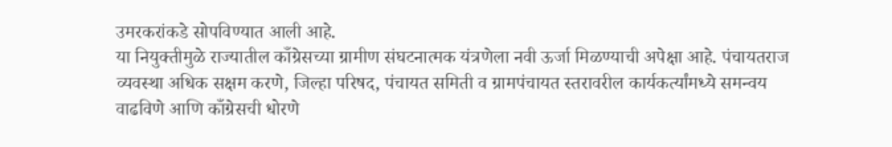उमरकरांकडे सोपविण्यात आली आहे.
या नियुक्तीमुळे राज्यातील काँग्रेसच्या ग्रामीण संघटनात्मक यंत्रणेला नवी ऊर्जा मिळण्याची अपेक्षा आहे. पंचायतराज व्यवस्था अधिक सक्षम करणे, जिल्हा परिषद, पंचायत समिती व ग्रामपंचायत स्तरावरील कार्यकर्त्यांमध्ये समन्वय वाढविणे आणि काँग्रेसची धोरणे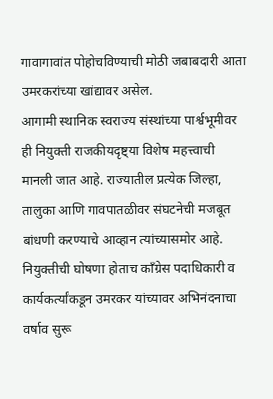गावागावांत पोहोचविण्याची मोठी जबाबदारी आता उमरकरांच्या खांद्यावर असेल.
आगामी स्थानिक स्वराज्य संस्थांच्या पार्श्वभूमीवर ही नियुक्ती राजकीयदृष्ट्या विशेष महत्त्वाची मानली जात आहे. राज्यातील प्रत्येक जिल्हा, तालुका आणि गावपातळीवर संघटनेची मजबूत बांधणी करण्याचे आव्हान त्यांच्यासमोर आहे. नियुक्तीची घोषणा होताच काँग्रेस पदाधिकारी व कार्यकर्त्यांकडून उमरकर यांच्यावर अभिनंदनाचा वर्षाव सुरू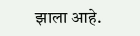झाला आहे.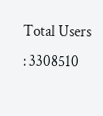Total Users : 3308510